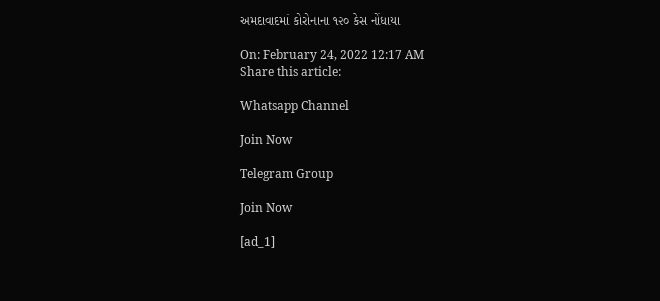અમદાવાદમાં કોરોનાના ૧૨૦ કેસ નોંધાયા

On: February 24, 2022 12:17 AM
Share this article:

Whatsapp Channel

Join Now

Telegram Group

Join Now

[ad_1]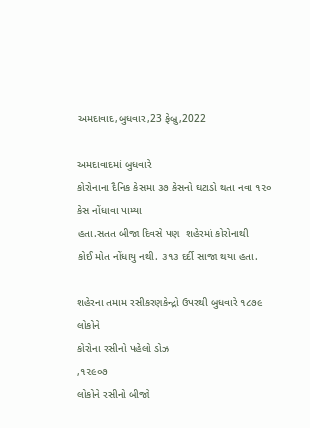અમદાવાદ,બુધવાર,23 ફેબ્રુ,2022

અમદાવાદમાં બુધવારે
કોરોનાના દૈનિક કેસમા ૩૭ કેસનો ઘટાડો થતા નવા ૧૨૦ કેસ નોંધાવા પામ્યા
હતા.સતત બીજા દિવસે પણ  શહેરમાં કોરોનાથી
કોઈ મોત નોંધાયુ નથી. ૩૧૩ દર્દી સાજા થયા હતા.

શહેરના તમામ રસીકરણકેન્દ્રો ઉપરથી બુધવારે ૧૮૭૯ લોકોને
કોરોના રસીનો પહેલો ડોઝ
,૧૨૯૦૭
લોકોને રસીનો બીજો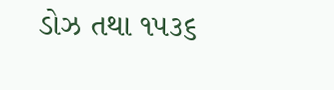ડોઝ તથા ૧૫૩૬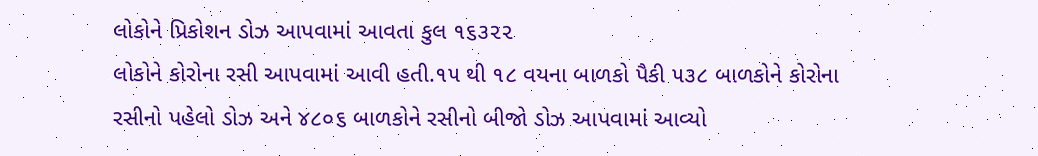લોકોને પ્રિકોશન ડોઝ આપવામાં આવતા કુલ ૧૬૩૨૨
લોકોને કોરોના રસી આપવામાં આવી હતી.૧૫ થી ૧૮ વયના બાળકો પૈકી ૫૩૮ બાળકોને કોરોના
રસીનો પહેલો ડોઝ અને ૪૮૦૬ બાળકોને રસીનો બીજો ડોઝ આપવામાં આવ્યો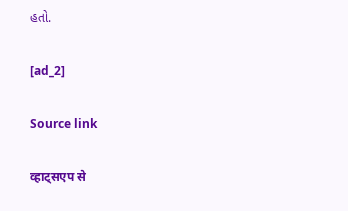હતો.

[ad_2]

Source link

व्हाट्सएप से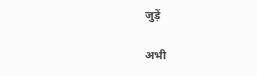जुड़ें

अभी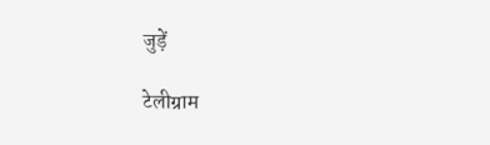जुड़ें

टेलीग्राम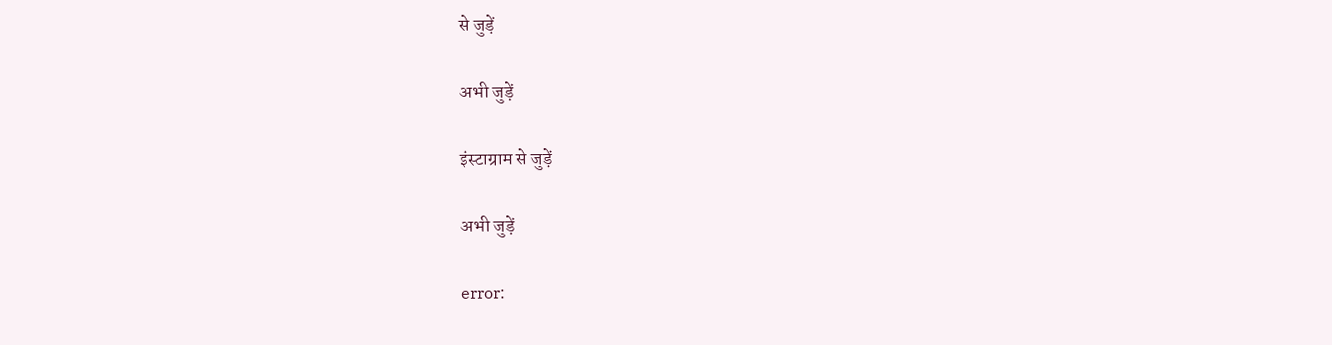से जुड़ें

अभी जुड़ें

इंस्टाग्राम से जुड़ें

अभी जुड़ें

error: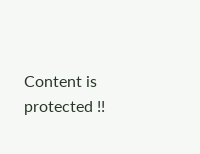Content is protected !!